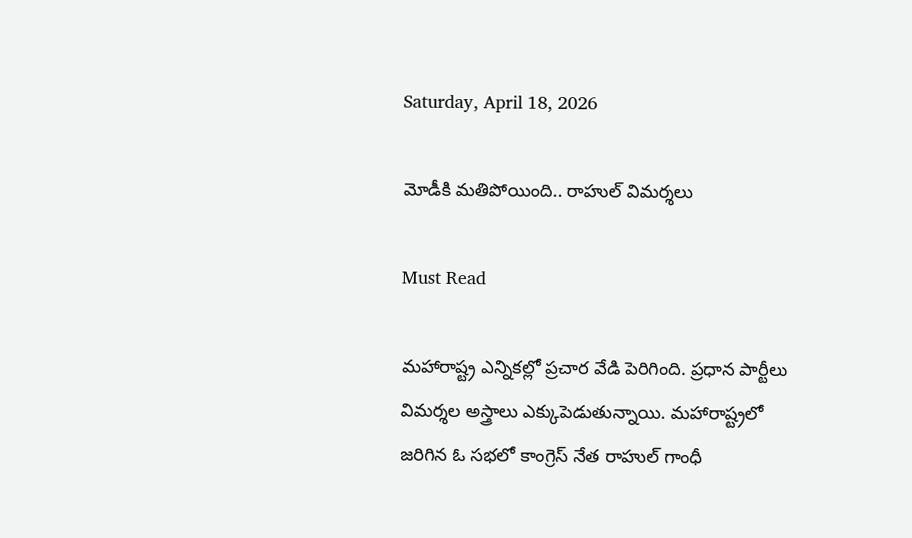Saturday, April 18, 2026

మోడీకి మతిపోయింది.. రాహుల్ విమర్శలు

Must Read

మహారాష్ట్ర ఎన్నికల్లో ప్రచార వేడి పెరిగింది. ప్రధాన పార్టీలు విమర్శల అస్త్రాలు ఎక్కుపెడుతున్నాయి. మహారాష్ట్రలో జరిగిన ఓ సభలో కాంగ్రెస్ నేత రాహుల్ గాంధీ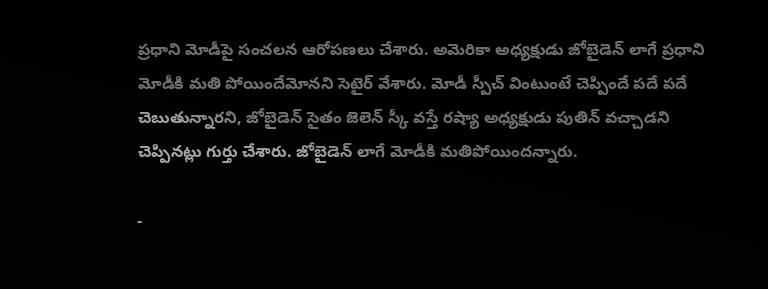ప్రధాని మోడీపై సంచలన ఆరోపణలు చేశారు. అమెరికా అధ్యక్షుడు జోబైడెన్ లాగే ప్రధాని మోడీకి మతి పోయిందేమోనని సెటైర్ వేశారు. మోడీ స్పీచ్ వింటుంటే చెప్పిందే పదే పదే చెబుతున్నారని, జోబైడెన్ సైతం జెలెన్ స్కీ వస్తే రష్యా అధ్యక్షుడు పుతిన్ వచ్చాడని చెప్పినట్లు గుర్తు చేశారు. జోబైడెన్ లాగే మోడీకి మతిపోయిందన్నారు.

-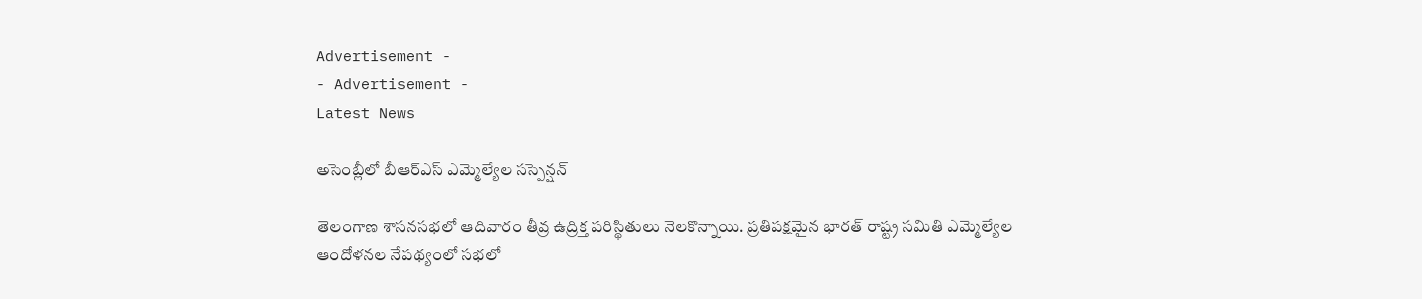Advertisement -
- Advertisement -
Latest News

అసెంబ్లీలో బీఆర్‌ఎస్ ఎమ్మెల్యేల సస్పెన్షన్‌

తెలంగాణ శాసనసభలో ఆదివారం తీవ్ర ఉద్రిక్త పరిస్థితులు నెలకొన్నాయి. ప్రతిపక్షమైన భారత్ రాష్ట్ర సమితి ఎమ్మెల్యేల ఆందోళనల నేపథ్యంలో సభలో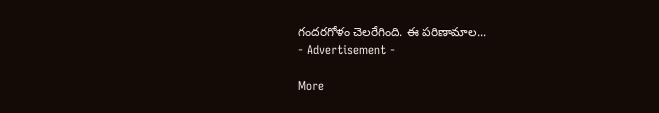గందరగోళం చెలరేగింది. ఈ పరిణామాల...
- Advertisement -

More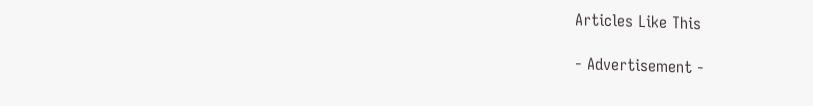Articles Like This

- Advertisement -